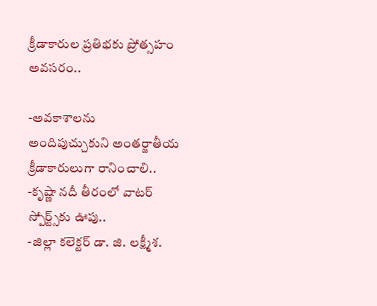క్రీడాకారుల ప్రతిభకు ప్రోత్సహం అవసరం..

-అవకాశాలను అందిపుచ్చుకుని అంతర్జాతీయ క్రీడాకారులుగా రానించాలి..
-కృష్ణా నదీ తీరంలో వాటర్ స్పోర్ట్స్‌కు ఊపు..
-జిల్లా కలెక్టర్ డా. జి. లక్ష్మీశ.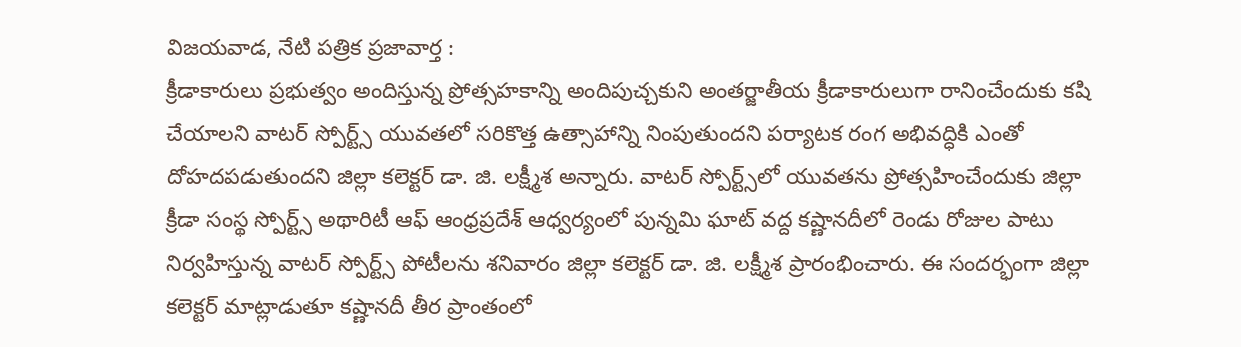విజయవాడ, నేటి పత్రిక ప్రజావార్త :
క్రీడాకారులు ప్రభుత్వం అందిస్తున్న ప్రోత్సహకాన్ని అందిపుచ్చకుని అంతర్జాతీయ క్రీడాకారులుగా రానించేందుకు కషి చేయాలని వాటర్ స్పోర్ట్స్ యువతలో సరికొత్త ఉత్సాహాన్ని నింపుతుందని పర్యాటక రంగ అభివద్ధికి ఎంతో దోహదపడుతుందని జిల్లా కలెక్టర్ డా. జి. లక్ష్మీశ అన్నారు. వాటర్ స్పోర్ట్స్‌లో యువతను ప్రోత్సహించేందుకు జిల్లా క్రీడా సంస్థ స్పోర్ట్స్ అథారిటీ ఆఫ్ ఆంధ్రప్రదేశ్ ఆధ్వర్యంలో పున్నమి ఘాట్ వద్ద కష్ణానదీలో రెండు రోజుల పాటు నిర్వహిస్తున్న వాటర్ స్పోర్ట్స్ పోటీలను శనివారం జిల్లా కలెక్టర్ డా. జి. లక్ష్మీశ ప్రారంభించారు. ఈ సందర్భంగా జిల్లా కలెక్టర్ మాట్లాడుతూ కష్ణానదీ తీర ప్రాంతంలో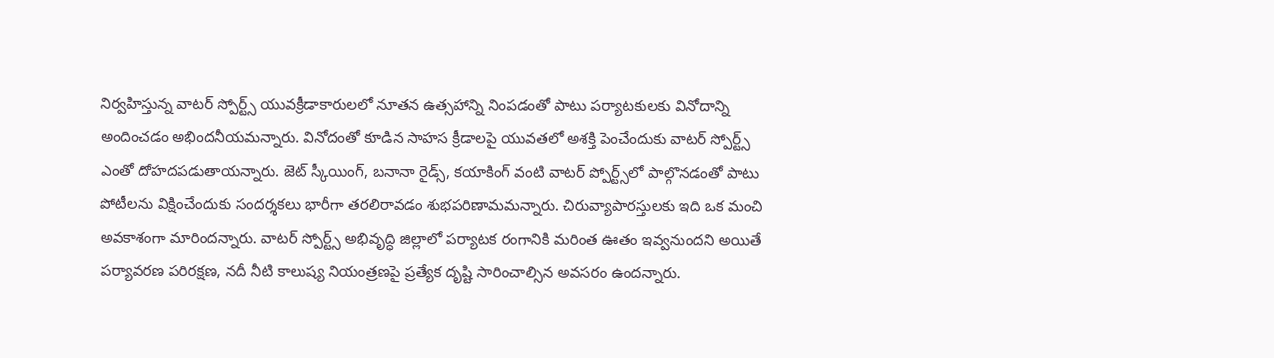నిర్వహిస్తున్న వాటర్ స్పోర్ట్స్ యువక్రీడాకారులలో నూతన ఉత్సహాన్ని నింపడంతో పాటు పర్యాటకులకు వినోదాన్ని అందించడం అభిందనీయమన్నారు. వినోదంతో కూడిన సాహస క్రీడాలపై యువతలో అశక్తి పెంచేందుకు వాటర్ స్పోర్ట్స్ ఎంతో దోహదపడుతాయన్నారు. జెట్ స్కీయింగ్, బనానా రైడ్స్, కయాకింగ్ వంటి వాటర్ ప్పోర్ట్స్‌లో పాల్గొనడంతో పాటు పోటీలను విక్షించేందుకు సందర్శకలు భారీగా తరలిరావడం శుభపరిణామమన్నారు. చిరువ్యాపారస్తులకు ఇది ఒక మంచి అవకాశంగా మారిందన్నారు. వాటర్ స్పోర్ట్స్ అభివృద్ధి జిల్లాలో పర్యాటక రంగానికి మరింత ఊతం ఇవ్వనుందని అయితే పర్యావరణ పరిరక్షణ, నదీ నీటి కాలుష్య నియంత్రణపై ప్రత్యేక దృష్టి సారించాల్సిన అవసరం ఉందన్నారు.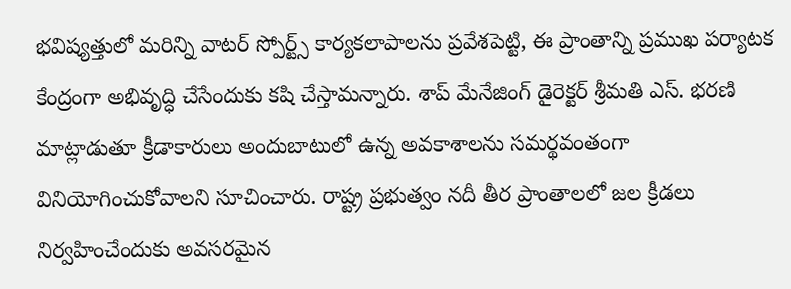భవిష్యత్తులో మరిన్ని వాటర్ స్పోర్ట్స్ కార్యకలాపాలను ప్రవేశపెట్టి, ఈ ప్రాంతాన్ని ప్రముఖ పర్యాటక కేంద్రంగా అభివృద్ధి చేసేందుకు కషి చేస్తామన్నారు. శాప్ మేనేజింగ్ డైరెక్టర్ శ్రీమతి ఎస్. భరణి మాట్లాడుతూ క్రీడాకారులు అందుబాటులో ఉన్న అవకాశాలను సమర్థవంతంగా వినియోగించుకోవాలని సూచించారు. రాష్ట్ర ప్రభుత్వం నదీ తీర ప్రాంతాలలో జల క్రీడలు నిర్వహించేందుకు అవసరమైన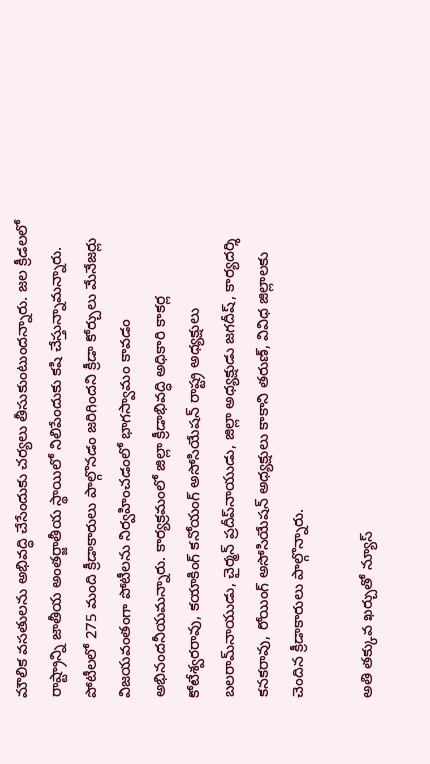మౌలిక వసతులను అభివద్ధి చేసేందుకు చర్యలు తీసుకుంటుందన్నారు. జల క్రీడలలో రాష్ట్రాన్ని జాతీయ అంతర్జాతీయ స్థాయిలో నిలిపేందుకు కషి చేస్తున్నామన్నారు. పోటీలలో 275 మంది క్రీడాకారులు పాల్గొనడం జరిగిందని క్రీడా కోర్చులు మేనేజర్లు విజయవంతంగా పోటీలను నిర్వహించడంలో భాగస్వామం కావడం అభినందనీయమన్నారు. కార్యక్రమంలో జిల్లా క్రీడాభివద్ధి అధికారి కాకర్ల కోటేశ్వరరావు, కయాకింగ్ కనోయంగ్ అసోసియేషన్ రాష్ట్ర అధ్యక్షులు బలరామ్‌నాయుడు, చైర్మన్ ప్రదీప్‌నాయుడు, జిల్లా అధ్యక్షుడు జగదీష్, కార్యదర్శి కనకరావు, రోయింగ్ అసోసియేషన్ అధ్యక్షులు కాకాని తరుణ్, వివిధ జిల్లాలకు చెందిన క్రీడాకారులు పాల్గొన్నారు.

అతి తక్కువ ఖర్చుతో న్యూస్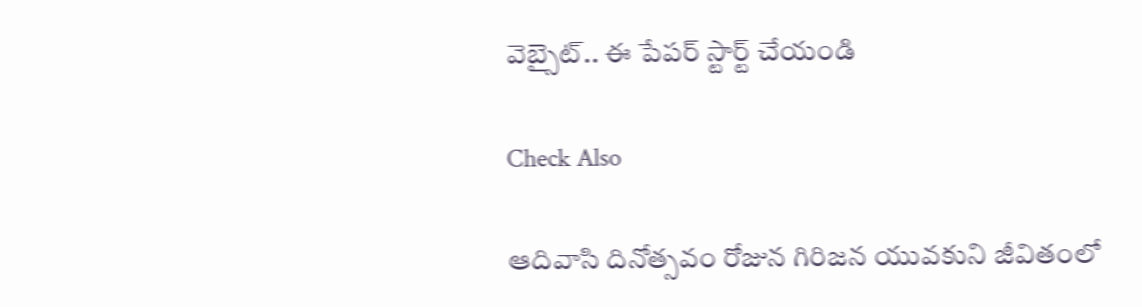వెబ్సైట్.. ఈ పేపర్ స్టార్ట్ చేయండి

Check Also

ఆదివాసి దినోత్సవం రోజున గిరిజన యువకుని జీవితంలో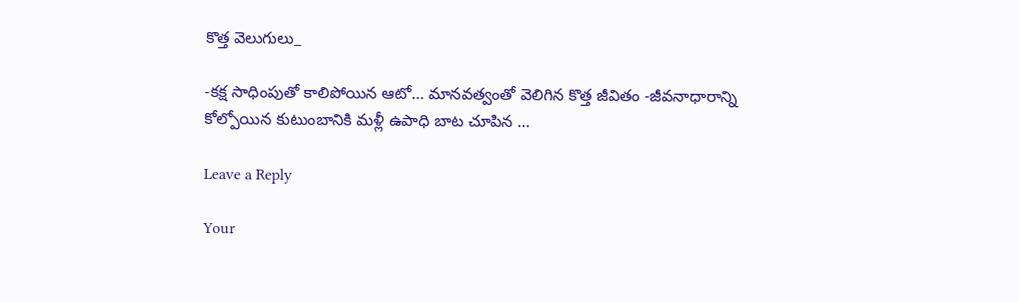కొత్త వెలుగులు_

-కక్ష సాధింపుతో కాలిపోయిన ఆటో… మానవత్వంతో వెలిగిన కొత్త జీవితం -జీవనాధారాన్ని కోల్పోయిన కుటుంబానికి మళ్లీ ఉపాధి బాట చూపిన …

Leave a Reply

Your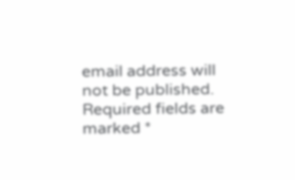email address will not be published. Required fields are marked *